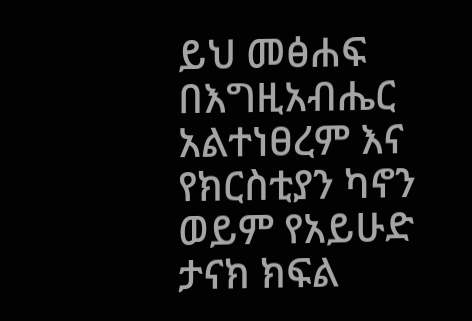ይህ መፅሐፍ በእግዚአብሔር አልተነፀረም እና የክርስቲያን ካኖን ወይም የአይሁድ ታናክ ክፍል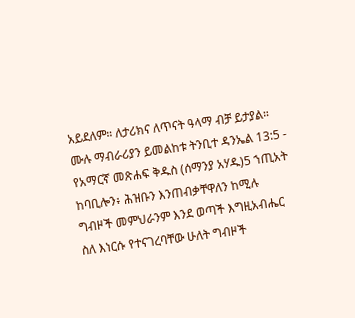አይደለም። ለታሪክና ለጥናት ዓላማ ብቻ ይታያል። ሙሉ ማብራሪያን ይመልከቱ ትንቢተ ዳንኤል 13:5 - የአማርኛ መጽሐፍ ቅዱስ (ሰማንያ አሃዱ)5 ኀጢአት ከባቢሎን፥ ሕዝቡን እንጠብቃቸዋለን ከሚሉ ግብዞች መምህራንም እንደ ወጣች እግዚአብሔር ስለ እነርሱ የተናገረባቸው ሁለት ግብዞች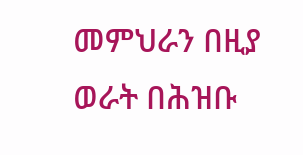መምህራን በዚያ ወራት በሕዝቡ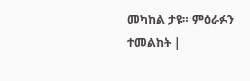መካከል ታዩ። ምዕራፉን ተመልከት |